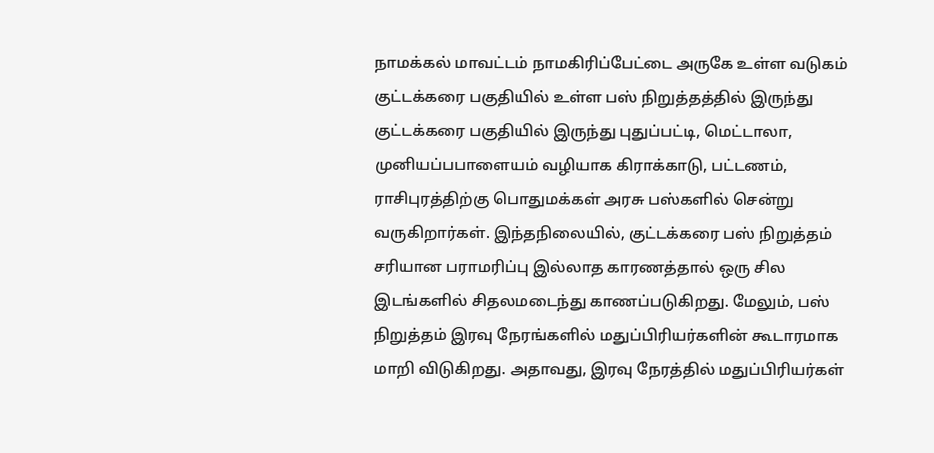நாமக்கல் மாவட்டம் நாமகிரிப்பேட்டை அருகே உள்ள வடுகம் குட்டக்கரை பகுதியில் உள்ள பஸ் நிறுத்தத்தில் இருந்து குட்டக்கரை பகுதியில் இருந்து புதுப்பட்டி, மெட்டாலா, முனியப்பபாளையம் வழியாக கிராக்காடு, பட்டணம், ராசிபுரத்திற்கு பொதுமக்கள் அரசு பஸ்களில் சென்று வருகிறார்கள். இந்தநிலையில், குட்டக்கரை பஸ் நிறுத்தம் சரியான பராமரிப்பு இல்லாத காரணத்தால் ஒரு சில இடங்களில் சிதலமடைந்து காணப்படுகிறது. மேலும், பஸ் நிறுத்தம் இரவு நேரங்களில் மதுப்பிரியர்களின் கூடாரமாக மாறி விடுகிறது. அதாவது, இரவு நேரத்தில் மதுப்பிரியர்கள்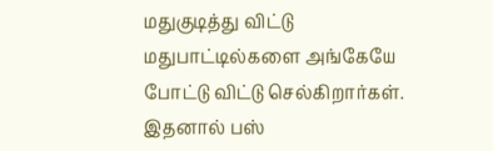மதுகுடித்து விட்டு மதுபாட்டில்களை அங்கேயே போட்டு விட்டு செல்கிறார்கள். இதனால் பஸ்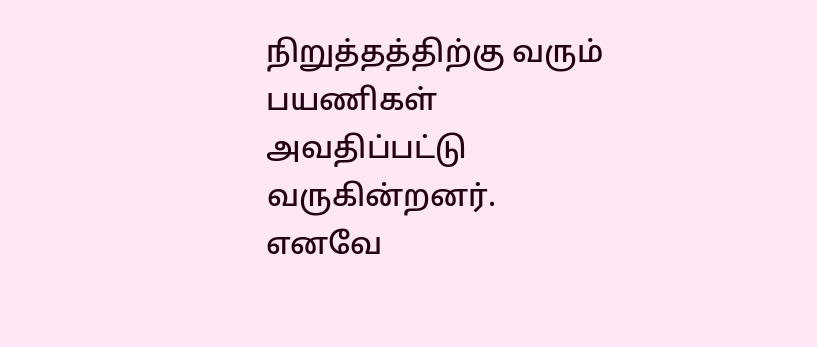நிறுத்தத்திற்கு வரும் பயணிகள் அவதிப்பட்டு வருகின்றனர். எனவே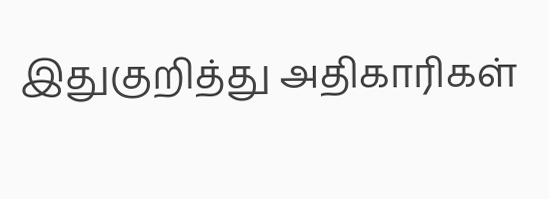இதுகுறித்து அதிகாரிகள்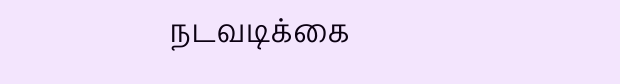நடவடிக்கை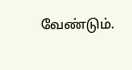வேண்டும்.